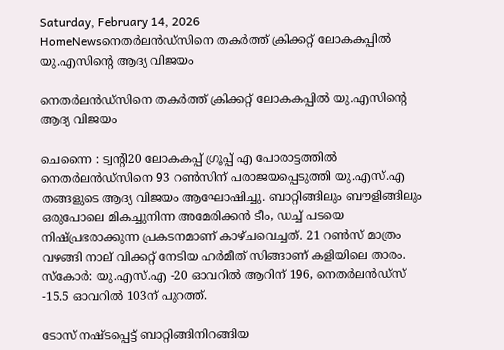Saturday, February 14, 2026
HomeNewsനെതർലൻഡ്സിനെ തകർത്ത് ക്രിക്കറ്റ് ലോകകപ്പിൽ യു.എസിന്റെ ആദ്യ വിജയം

നെതർലൻഡ്സിനെ തകർത്ത് ക്രിക്കറ്റ് ലോകകപ്പിൽ യു.എസിന്റെ ആദ്യ വിജയം

ചെന്നൈ : ട്വന്‍റി20 ലോകകപ്പ് ഗ്രൂപ്പ് എ പോരാട്ടത്തിൽ നെതർലൻഡ്‌സിനെ 93 റൺസിന് പരാജയപ്പെടുത്തി യു.എസ്.എ തങ്ങളുടെ ആദ്യ വിജയം ആഘോഷിച്ചു. ബാറ്റിങ്ങിലും ബൗളിങ്ങിലും ഒരുപോലെ മികച്ചുനിന്ന അമേരിക്കൻ ടീം, ഡച്ച് പടയെ നിഷ്പ്രഭരാക്കുന്ന പ്രകടനമാണ് കാഴ്ചവെച്ചത്. 21 റൺസ് മാത്രം വഴങ്ങി നാല് വിക്കറ്റ് നേടിയ ഹർമീത് സിങ്ങാണ് കളിയിലെ താരം. സ്കോർ: യു.എസ്.എ -20 ഓവറിൽ ആറിന് 196, നെതർലൻഡ്‌സ് -15.5 ഓവറിൽ 103ന് പുറത്ത്.

ടോസ് നഷ്ടപ്പെട്ട് ബാറ്റിങ്ങിനിറങ്ങിയ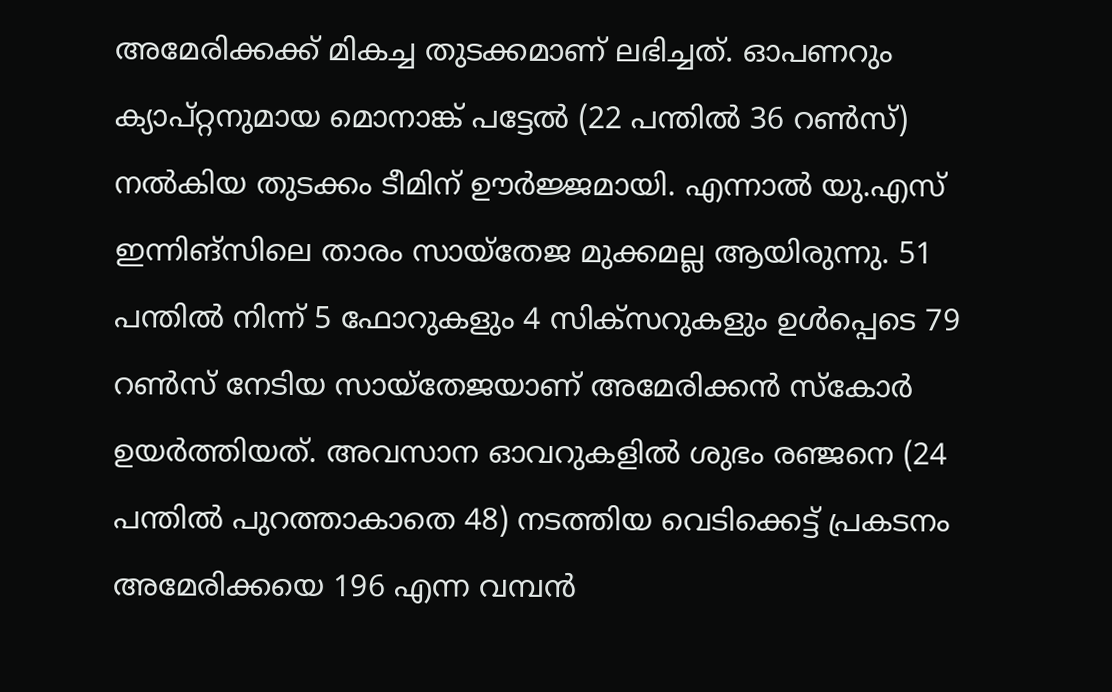അമേരിക്കക്ക് മികച്ച തുടക്കമാണ് ലഭിച്ചത്. ഓപണറും ക്യാപ്റ്റനുമായ മൊനാങ്ക് പട്ടേൽ (22 പന്തിൽ 36 റൺസ്) നൽകിയ തുടക്കം ടീമിന് ഊർജ്ജമായി. എന്നാൽ യു.എസ് ഇന്നിങ്സിലെ താരം സായ്‌തേജ മുക്കമല്ല ആയിരുന്നു. 51 പന്തിൽ നിന്ന് 5 ഫോറുകളും 4 സിക്‌സറുകളും ഉൾപ്പെടെ 79 റൺസ് നേടിയ സായ്‌തേജയാണ് അമേരിക്കൻ സ്‌കോർ ഉയർത്തിയത്. അവസാന ഓവറുകളിൽ ശുഭം രഞ്ജനെ (24 പന്തിൽ പുറത്താകാതെ 48) നടത്തിയ വെടിക്കെട്ട് പ്രകടനം അമേരിക്കയെ 196 എന്ന വമ്പൻ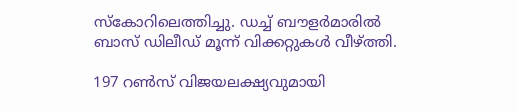സ്‌കോറിലെത്തിച്ചു. ഡച്ച് ബൗളർമാരിൽ ബാസ് ഡിലീഡ് മൂന്ന് വിക്കറ്റുകൾ വീഴ്ത്തി.

197 റൺസ് വിജയലക്ഷ്യവുമായി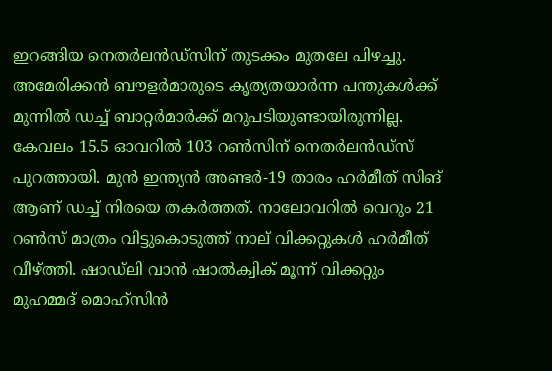ഇറങ്ങിയ നെതർലൻഡ്‌സിന് തുടക്കം മുതലേ പിഴച്ചു. അമേരിക്കൻ ബൗളർമാരുടെ കൃത്യതയാർന്ന പന്തുകൾക്ക് മുന്നിൽ ഡച്ച് ബാറ്റർമാർക്ക് മറുപടിയുണ്ടായിരുന്നില്ല. കേവലം 15.5 ഓവറിൽ 103 റൺസിന് നെതർലൻഡ്‌സ് പുറത്തായി. മുൻ ഇന്ത്യൻ അണ്ടർ-19 താരം ഹർമീത് സിങ് ആണ് ഡച്ച് നിരയെ തകർത്തത്. നാലോവറിൽ വെറും 21 റൺസ് മാത്രം വിട്ടുകൊടുത്ത് നാല് വിക്കറ്റുകൾ ഹർമീത് വീഴ്ത്തി. ഷാഡ്‌ലി വാൻ ഷാൽക്വിക് മൂന്ന് വിക്കറ്റും മുഹമ്മദ് മൊഹ്സിൻ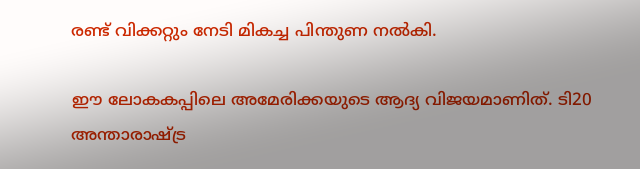രണ്ട് വിക്കറ്റും നേടി മികച്ച പിന്തുണ നൽകി.

ഈ ലോകകപ്പിലെ അമേരിക്കയുടെ ആദ്യ വിജയമാണിത്. ടി20 അന്താരാഷ്ട്ര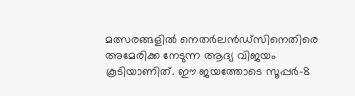മത്സരങ്ങളിൽ നെതർലൻഡ്‌സിനെതിരെ അമേരിക്ക നേടുന്ന ആദ്യ വിജയം കൂടിയാണിത്. ഈ ജയത്തോടെ സൂപ്പർ-8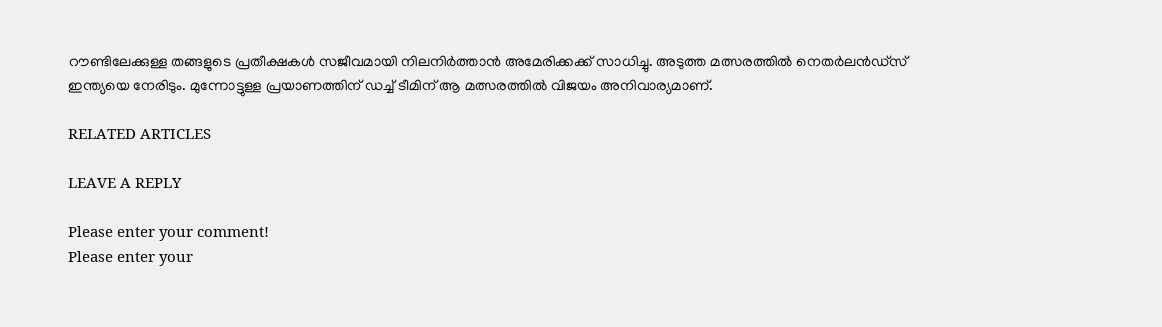റൗണ്ടിലേക്കുള്ള തങ്ങളുടെ പ്രതീക്ഷകൾ സജീവമായി നിലനിർത്താൻ അമേരിക്കക്ക് സാധിച്ചു. അടുത്ത മത്സരത്തിൽ നെതർലൻഡ്‌സ് ഇന്ത്യയെ നേരിടും. മുന്നോട്ടുള്ള പ്രയാണത്തിന് ഡച്ച് ടീമിന് ആ മത്സരത്തിൽ വിജയം അനിവാര്യമാണ്.

RELATED ARTICLES

LEAVE A REPLY

Please enter your comment!
Please enter your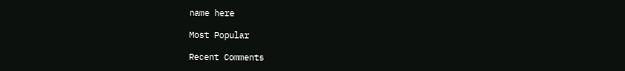name here

Most Popular

Recent Comments